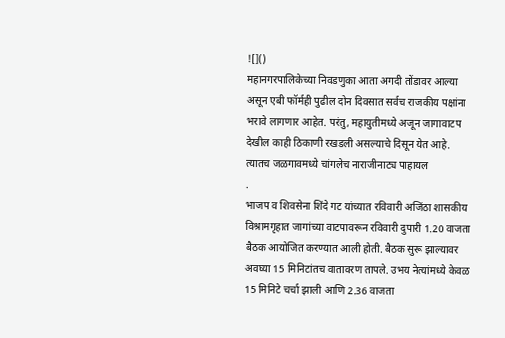![]()
महानगरपालिकेच्या निवडणुका आता अगदी तोंडावर आल्या असून एबी फॉर्मही पुढील दोन दिवसात सर्वच राजकीय पक्षांना भरावे लागणार आहेत. परंतु, महायुतीमध्ये अजून जागावाटप देखील काही ठिकाणी रखडली असल्याचे दिसून येत आहे. त्यातच जळगावमध्ये चांगलेच नाराजीनाट्य पाहायल
.
भाजप व शिवसेना शिंदे गट यांच्यात रविवारी अजिंठा शासकीय विश्रामगृहात जागांच्या वाटपावरून रविवारी दुपारी 1.20 वाजता बैठक आयोजित करण्यात आली होती. बैठक सुरू झाल्यावर अवघ्या 15 मिनिटांतच वातावरण तापले. उभय नेत्यांमध्ये केवळ 15 मिनिटे चर्चा झाली आणि 2.36 वाजता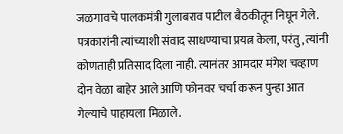जळगावचे पालकमंत्री गुलाबराव पाटील बैठकीतून निघून गेले. पत्रकारांनी त्यांच्याशी संवाद साधण्याचा प्रयत्न केला, परंतु, त्यांनी कोणताही प्रतिसाद दिला नाही. त्यानंतर आमदार मंगेश चव्हाण दोन वेळा बाहेर आले आणि फोनवर चर्चा करून पुन्हा आत गेल्याचे पाहायला मिळाले.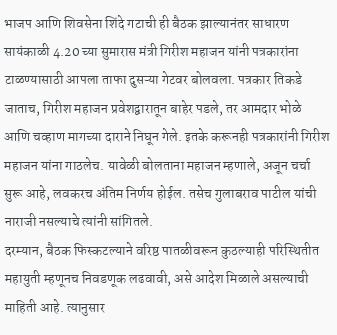भाजप आणि शिवसेना शिंदे गटाची ही बैठक झाल्यानंतर साधारण सायंकाळी 4.20 च्या सुमारास मंत्री गिरीश महाजन यांनी पत्रकारांना टाळण्यासाठी आपला ताफा दुसऱ्या गेटवर बोलवला. पत्रकार तिकडे जाताच, गिरीश महाजन प्रवेशद्वारातून बाहेर पडले, तर आमदार भोळे आणि चव्हाण मागच्या दाराने निघून गेले. इतके करूनही पत्रकारांनी गिरीश महाजन यांना गाठलेच. यावेळी बोलताना महाजन म्हणाले, अजून चर्चा सुरू आहे, लवकरच अंतिम निर्णय होईल. तसेच गुलाबराव पाटील यांची नाराजी नसल्याचे त्यांनी सांगितले.
दरम्यान, बैठक फिस्कटल्याने वरिष्ठ पातळीवरून कुठल्याही परिस्थितीत महायुती म्हणूनच निवडणूक लढवावी, असे आदेश मिळाले असल्याची माहिती आहे. त्यानुसार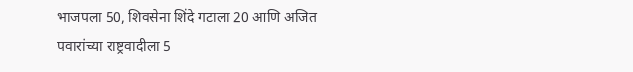भाजपला 50, शिवसेना शिंदे गटाला 20 आणि अजित पवारांच्या राष्ट्रवादीला 5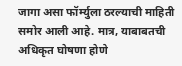जागा असा फॉर्म्युला ठरल्याची माहिती समोर आली आहे. मात्र, याबाबतची अधिकृत घोषणा होणे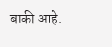बाकी आहे.